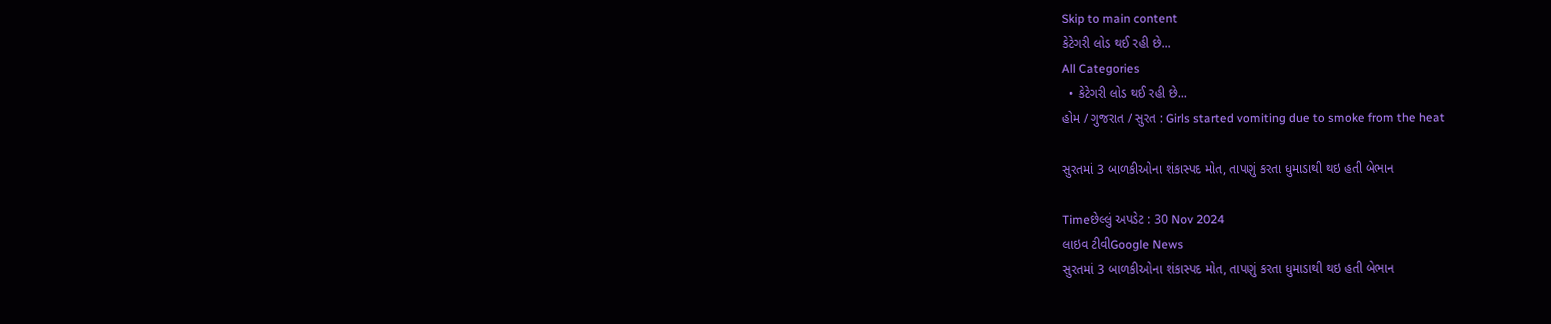Skip to main content
કેટેગરી લોડ થઈ રહી છે...
All Categories
  • કેટેગરી લોડ થઈ રહી છે...
હોમ / ગુજરાત / સુરત : Girls started vomiting due to smoke from the heat

સુરતમાં 3 બાળકીઓના શંકાસ્પદ મોત, તાપણું કરતા ધુમાડાથી થઇ હતી બેભાન

Timeછેલ્લું અપડેટ : 30 Nov 2024
લાઇવ ટીવીGoogle News
સુરતમાં 3 બાળકીઓના શંકાસ્પદ મોત, તાપણું કરતા ધુમાડાથી થઇ હતી બેભાન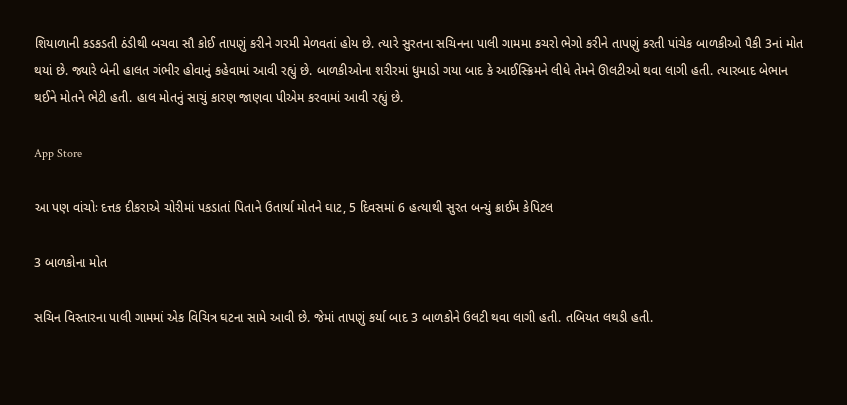શિયાળાની કડકડતી ઠંડીથી બચવા સૌ કોઈ તાપણું કરીને ગરમી મેળવતાં હોય છે. ત્યારે સુરતના સચિનના પાલી ગામમા કચરો ભેગો કરીને તાપણું કરતી પાંચેક બાળકીઓ પૈકી 3નાં મોત થયાં છે. જ્યારે બેની હાલત ગંભીર હોવાનું કહેવામાં આવી રહ્યું છે. બાળકીઓના શરીરમાં ધુમાડો ગયા બાદ કે આઈસ્ક્રિમને લીધે તેમને ઊલટીઓ થવા લાગી હતી. ત્યારબાદ બેભાન થઈને મોતને ભેટી હતી. હાલ મોતનું સાચું કારણ જાણવા પીએમ કરવામાં આવી રહ્યું છે.

App Store

આ પણ વાંચોઃ દત્તક દીકરાએ ચોરીમાં પકડાતાં પિતાને ઉતાર્યા મોતને ઘાટ, 5 દિવસમાં 6 હત્યાથી સુરત બન્યું ક્રાઈમ કેપિટલ

3 બાળકોના મોત

સચિન વિસ્તારના પાલી ગામમાં એક વિચિત્ર ઘટના સામે આવી છે. જેમાં તાપણું કર્યા બાદ 3 બાળકોને ઉલટી થવા લાગી હતી. તબિયત લથડી હતી.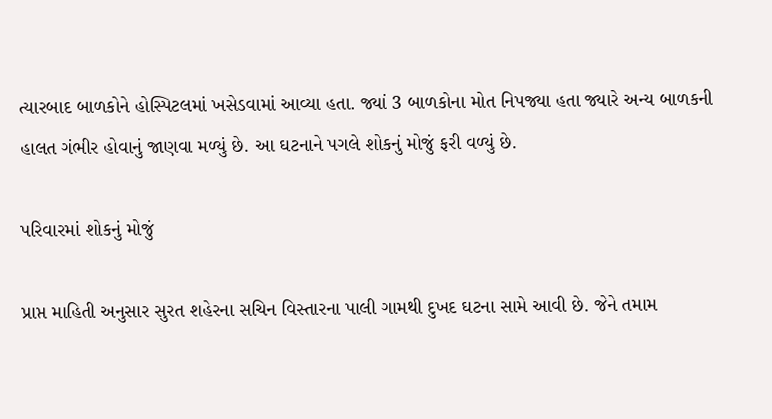ત્યારબાદ બાળકોને હોસ્પિટલમાં ખસેડવામાં આવ્યા હતા. જ્યાં 3 બાળકોના મોત નિપજ્યા હતા જ્યારે અન્ય બાળકની હાલત ગંભીર હોવાનું જાણવા મળ્યું છે. આ ઘટનાને પગલે શોકનું મોજું ફરી વળ્યું છે.

પરિવારમાં શોકનું મોજું

પ્રાપ્ત માહિતી અનુસાર સુરત શહેરના સચિન વિસ્તારના પાલી ગામથી દુખદ ઘટના સામે આવી છે. જેને તમામ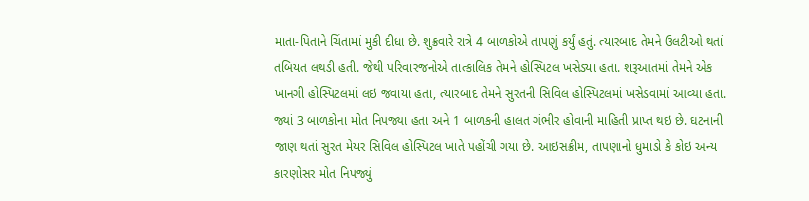માતા-પિતાને ચિંતામાં મુકી દીધા છે. શુક્રવારે રાત્રે 4 બાળકોએ તાપણું કર્યું હતું. ત્યારબાદ તેમને ઉલટીઓ થતાં તબિયત લથડી હતી. જેથી પરિવારજનોએ તાત્કાલિક તેમને હોસ્પિટલ ખસેડ્યા હતા. શરૂઆતમાં તેમને એક ખાનગી હોસ્પિટલમાં લઇ જવાયા હતા, ત્યારબાદ તેમને સુરતની સિવિલ હોસ્પિટલમાં ખસેડવામાં આવ્યા હતા. જ્યાં 3 બાળકોના મોત નિપજ્યા હતા અને 1 બાળકની હાલત ગંભીર હોવાની માહિતી પ્રાપ્ત થઇ છે. ઘટનાની જાણ થતાં સુરત મેયર સિવિલ હોસ્પિટલ ખાતે પહોંચી ગયા છે. આઇસક્રીમ, તાપણાનો ધુમાડો કે કોઇ અન્ય કારણોસર મોત નિપજ્યું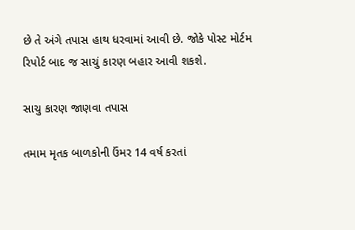છે તે અંગે તપાસ હાથ ધરવામાં આવી છે. જોકે પોસ્ટ મોર્ટમ રિપોર્ટ બાદ જ સાચું કારણ બહાર આવી શકશે.

સાચુ કારણ જાણવા તપાસ

તમામ મૃતક બાળકોની ઉંમર 14 વર્ષ કરતાં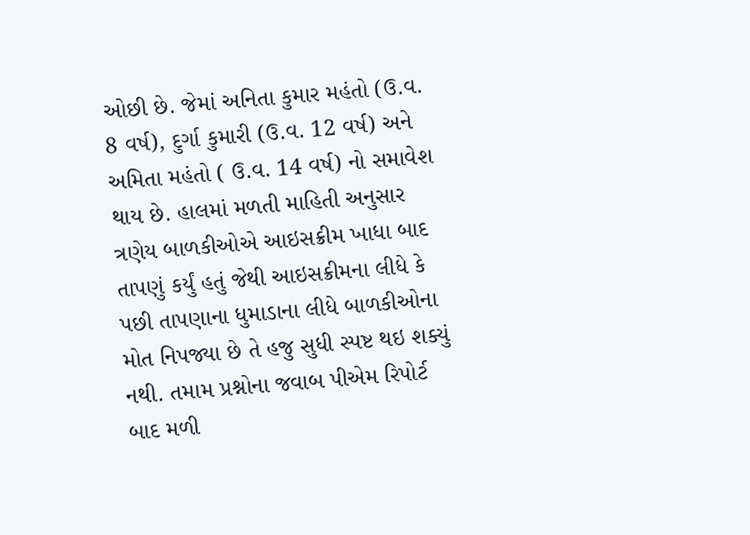ઓછી છે. જેમાં અનિતા કુમાર મહંતો (ઉ.વ. 8 વર્ષ), દુર્ગા કુમારી (ઉ.વ. 12 વર્ષ) અને અમિતા મહંતો ( ઉ.વ. 14 વર્ષ) નો સમાવેશ થાય છે. હાલમાં મળતી માહિતી અનુસાર ત્રણેય બાળકીઓએ આઇસક્રીમ ખાધા બાદ તાપણું કર્યું હતું જેથી આઇસક્રીમના લીધે કે પછી તાપણાના ધુમાડાના લીધે બાળકીઓના મોત નિપજ્યા છે તે હજુ સુધી સ્પષ્ટ થઇ શક્યું નથી. તમામ પ્રશ્નોના જવાબ પીએમ રિપોર્ટ બાદ મળી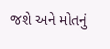જશે અને મોતનું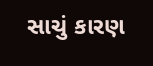સાચું કારણ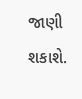જાણી શકાશે.